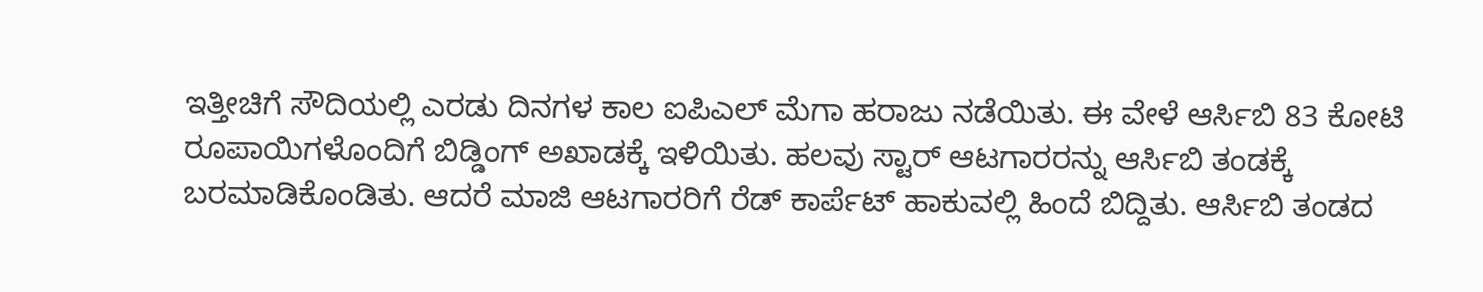ಇತ್ತೀಚಿಗೆ ಸೌದಿಯಲ್ಲಿ ಎರಡು ದಿನಗಳ ಕಾಲ ಐಪಿಎಲ್ ಮೆಗಾ ಹರಾಜು ನಡೆಯಿತು. ಈ ವೇಳೆ ಆರ್ಸಿಬಿ 83 ಕೋಟಿ ರೂಪಾಯಿಗಳೊಂದಿಗೆ ಬಿಡ್ಡಿಂಗ್ ಅಖಾಡಕ್ಕೆ ಇಳಿಯಿತು. ಹಲವು ಸ್ಟಾರ್ ಆಟಗಾರರನ್ನು ಆರ್ಸಿಬಿ ತಂಡಕ್ಕೆ ಬರಮಾಡಿಕೊಂಡಿತು. ಆದರೆ ಮಾಜಿ ಆಟಗಾರರಿಗೆ ರೆಡ್ ಕಾರ್ಪೆಟ್ ಹಾಕುವಲ್ಲಿ ಹಿಂದೆ ಬಿದ್ದಿತು. ಆರ್ಸಿಬಿ ತಂಡದ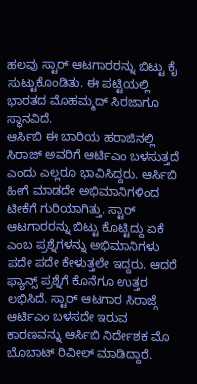ಹಲವು ಸ್ಟಾರ್ ಆಟಗಾರರನ್ನು ಬಿಟ್ಟು ಕೈ ಸುಟ್ಟುಕೊಂಡಿತು. ಈ ಪಟ್ಟಿಯಲ್ಲಿ ಭಾರತದ ಮೊಹಮ್ಮದ್ ಸಿರಜಾಗೂ ಸ್ಥಾನವಿದೆ.
ಆರ್ಸಿಬಿ ಈ ಬಾರಿಯ ಹರಾಜಿನಲ್ಲಿ ಸಿರಾಜ್ ಅವರಿಗೆ ಆರ್ಟಿಎಂ ಬಳಸುತ್ತದೆ ಎಂದು ಎಲ್ಲರೂ ಭಾವಿಸಿದ್ದರು. ಆರ್ಸಿಬಿ ಹೀಗೆ ಮಾಡದೇ ಅಭಿಮಾನಿಗಳಿಂದ ಟೀಕೆಗೆ ಗುರಿಯಾಗಿತ್ತು. ಸ್ಟಾರ್ ಆಟಗಾರರನ್ನು ಬಿಟ್ಟು ಕೊಟ್ಟಿದ್ದು ಏಕೆ ಎಂಬ ಪ್ರಶ್ನೆಗಳನ್ನು ಅಭಿಮಾನಿಗಳು ಪದೇ ಪದೇ ಕೇಳುತ್ತಲೇ ಇದ್ದರು. ಆದರೆ ಫ್ಯಾನ್ಸ್ ಪ್ರಶ್ನೆಗೆ ಕೊನೆಗೂ ಉತ್ತರ ಲಭಿಸಿದೆ. ಸ್ಟಾರ್ ಆಟಗಾರ ಸಿರಾಜ್ಗೆ ಆರ್ಟಿಎಂ ಬಳಸದೇ ಇರುವ ಕಾರಣವನ್ನು ಆರ್ಸಿಬಿ ನಿರ್ದೇಶಕ ಮೊ ಬೊಬಾಟ್ ರಿವೀಲ್ ಮಾಡಿದ್ದಾರೆ.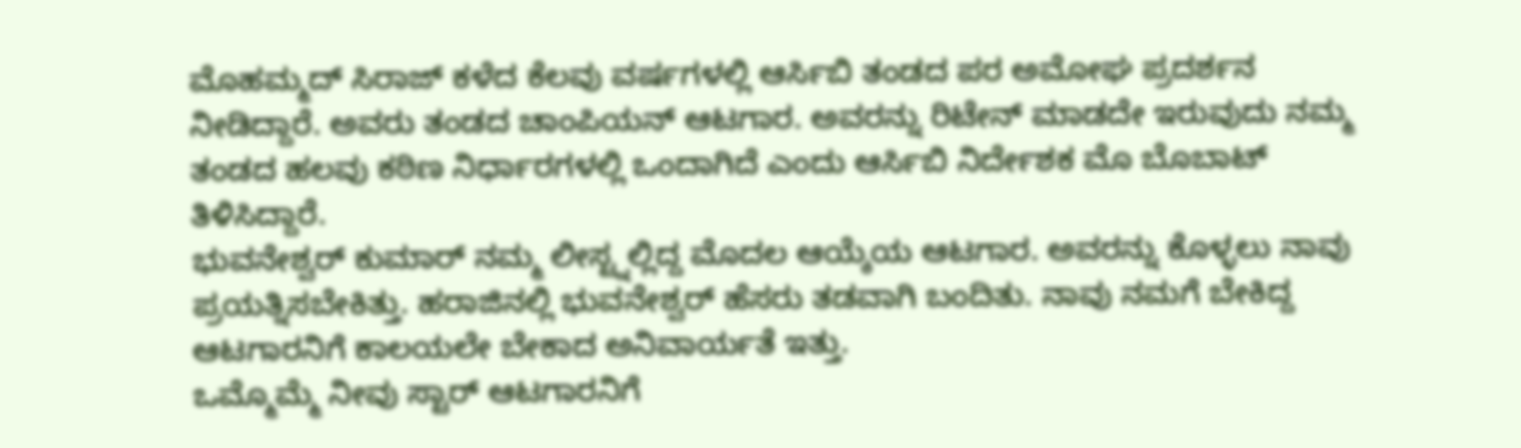ಮೊಹಮ್ಮದ್ ಸಿರಾಜ್ ಕಳೆದ ಕೆಲವು ವರ್ಷಗಳಲ್ಲಿ ಆರ್ಸಿಬಿ ತಂಡದ ಪರ ಅಮೋಘ ಪ್ರದರ್ಶನ ನೀಡಿದ್ದಾರೆ. ಅವರು ತಂಡದ ಚಾಂಪಿಯನ್ ಆಟಗಾರ. ಅವರನ್ನು ರಿಟೇನ್ ಮಾಡದೇ ಇರುವುದು ನಮ್ಮ ತಂಡದ ಹಲವು ಕಠಿಣ ನಿರ್ಧಾರಗಳಲ್ಲಿ ಒಂದಾಗಿದೆ ಎಂದು ಆರ್ಸಿಬಿ ನಿರ್ದೇಶಕ ಮೊ ಬೊಬಾಟ್ ತಿಳಿಸಿದ್ದಾರೆ.
ಭುವನೇಶ್ವರ್ ಕುಮಾರ್ ನಮ್ಮ ಲೀಸ್ಟ್ನಲ್ಲಿದ್ದ ಮೊದಲ ಆಯ್ಕೆಯ ಆಟಗಾರ. ಅವರನ್ನು ಕೊಳ್ಳಲು ನಾವು ಪ್ರಯತ್ನಿಸಬೇಕಿತ್ತು. ಹರಾಜಿನಲ್ಲಿ ಭುವನೇಶ್ವರ್ ಹೆಸರು ತಡವಾಗಿ ಬಂದಿತು. ನಾವು ನಮಗೆ ಬೇಕಿದ್ದ ಆಟಗಾರನಿಗೆ ಕಾಲಯಲೇ ಬೇಕಾದ ಅನಿವಾರ್ಯತೆ ಇತ್ತು.
ಒಮ್ಮೊಮ್ಮೆ ನೀವು ಸ್ಟಾರ್ ಆಟಗಾರನಿಗೆ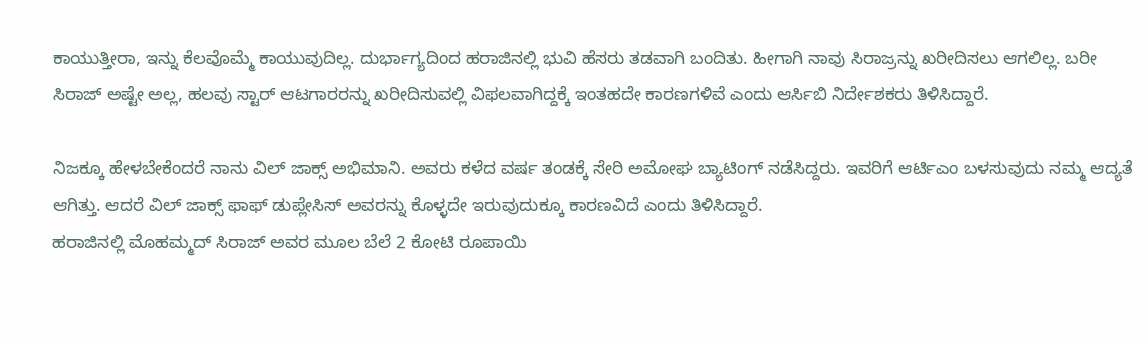ಕಾಯುತ್ತೀರಾ, ಇನ್ನು ಕೆಲವೊಮ್ಮೆ ಕಾಯುವುದಿಲ್ಲ. ದುರ್ಭಾಗ್ಯದಿಂದ ಹರಾಜಿನಲ್ಲಿ ಭುವಿ ಹೆಸರು ತಡವಾಗಿ ಬಂದಿತು. ಹೀಗಾಗಿ ನಾವು ಸಿರಾಜ್ರನ್ನು ಖರೀದಿಸಲು ಆಗಲಿಲ್ಲ. ಬರೀ ಸಿರಾಜ್ ಅಷ್ಟೇ ಅಲ್ಲ, ಹಲವು ಸ್ಟಾರ್ ಆಟಗಾರರನ್ನು ಖರೀದಿಸುವಲ್ಲಿ ವಿಫಲವಾಗಿದ್ದಕ್ಕೆ ಇಂತಹದೇ ಕಾರಣಗಳಿವೆ ಎಂದು ಆರ್ಸಿಬಿ ನಿರ್ದೇಶಕರು ತಿಳಿಸಿದ್ದಾರೆ.

ನಿಜಕ್ಕೂ ಹೇಳಬೇಕೆಂದರೆ ನಾನು ವಿಲ್ ಜಾಕ್ಸ್ ಅಭಿಮಾನಿ. ಅವರು ಕಳೆದ ವರ್ಷ ತಂಡಕ್ಕೆ ಸೇರಿ ಅಮೋಘ ಬ್ಯಾಟಿಂಗ್ ನಡೆಸಿದ್ದರು. ಇವರಿಗೆ ಆರ್ಟಿಎಂ ಬಳಸುವುದು ನಮ್ಮ ಆದ್ಯತೆ ಆಗಿತ್ತು. ಆದರೆ ವಿಲ್ ಜಾಕ್ಸ್ ಫಾಫ್ ಡುಪ್ಲೇಸಿಸ್ ಅವರನ್ನು ಕೊಳ್ಳದೇ ಇರುವುದುಕ್ಕೂ ಕಾರಣವಿದೆ ಎಂದು ತಿಳಿಸಿದ್ದಾರೆ.
ಹರಾಜಿನಲ್ಲಿ ಮೊಹಮ್ಮದ್ ಸಿರಾಜ್ ಅವರ ಮೂಲ ಬೆಲೆ 2 ಕೋಟಿ ರೂಪಾಯಿ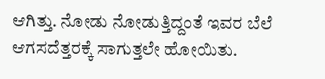ಆಗಿತ್ತು. ನೋಡು ನೋಡುತ್ತಿದ್ದಂತೆ ಇವರ ಬೆಲೆ ಆಗಸದೆತ್ತರಕ್ಕೆ ಸಾಗುತ್ತಲೇ ಹೋಯಿತು.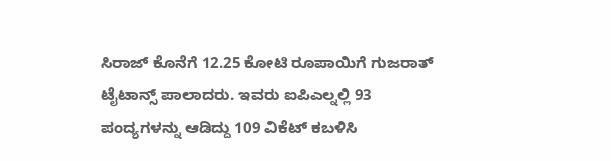ಸಿರಾಜ್ ಕೊನೆಗೆ 12.25 ಕೋಟಿ ರೂಪಾಯಿಗೆ ಗುಜರಾತ್ ಟೈಟಾನ್ಸ್ ಪಾಲಾದರು. ಇವರು ಐಪಿಎಲ್ನಲ್ಲಿ 93 ಪಂದ್ಯಗಳನ್ನು ಆಡಿದ್ದು 109 ವಿಕೆಟ್ ಕಬಳಿಸಿ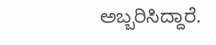ಅಬ್ಬರಿಸಿದ್ದಾರೆ.